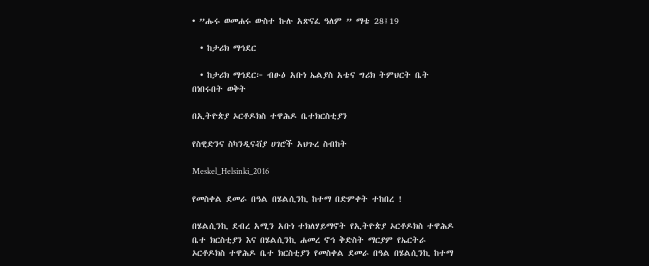• ”ሑሩ ወመሐሩ ውስተ ኩሉ አጽናፈ ዓለም ” ማቴ 28፤19

  • ከታሪክ ማኅደር

  • ከታሪክ ማኅደር፦ ብፁዕ አቡነ ኤልያስ አቴና ግሪክ ትምህርት ቤት በነበሩበት ወቅት

በኢትዮጵያ ኦርቶዶክስ ተዋሕዶ ቤተክርስቲያን

የስዊድንና ስካንዲናቭያ ሀገሮች አህጉረ ስብከት

Meskel_Helsinki_2016

የመስቀል ደመራ በዓል በሄልሲንኪ ከተማ በድምቀት ተከበረ !

በሄልሲንኪ ደብረ አሚን አቡነ ተክለሃይማኖት የኢትዮጵያ ኦርቶዶክስ ተዋሕዶ ቤተ ክርስቲያን እና በሄልሲንኪ ሐመረ ኖኅ ቅድስት ማርያም የኤርትራ ኦርቶዶክስ ተዋሕዶ ቤተ ክርስቲያን የመስቀል ደመራ በዓል በሄልሲንኪ ከተማ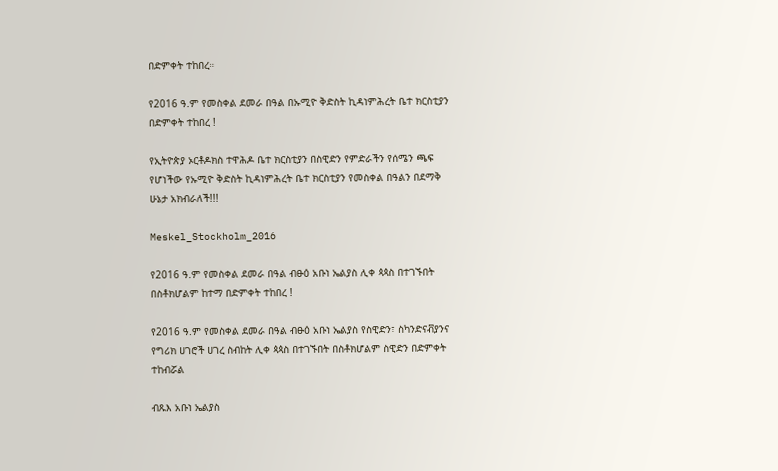በድምቀት ተከበረ።

የ2016 ዓ.ም የመስቀል ደመራ በዓል በኡሚዮ ቅድስት ኪዳነምሕረት ቤተ ክርስቲያን በድምቀት ተከበረ !

የኢትዮጵያ ኦርቶዶክስ ተዋሕዶ ቤተ ክርስቲያን በስዊድን የምድራችን የሰሜን ጫፍ የሆነችው የኡሚዮ ቅድስት ኪዳነምሕረት ቤተ ክርስቲያን የመስቀል በዓልን በደማቅ ሁኔታ አክብራለች!!!

Meskel_Stockholm_2016

የ2016 ዓ.ም የመስቀል ደመራ በዓል ብፁዕ አቡነ ኤልያስ ሊቀ ጳጳስ በተገኙበት በስቶክሆልም ከተማ በድምቀት ተከበረ !

የ2016 ዓ.ም የመስቀል ደመራ በዓል ብፁዕ አቡነ ኤልያስ የስዊድን፣ ስካንድናቭያንና የግሪክ ሀገሮች ሀገረ ስብከት ሊቀ ጳጳስ በተገኙበት በስቶክሆልም ስዊድን በድምቀት ተከብሯል

ብጹእ አቡነ ኤልያስ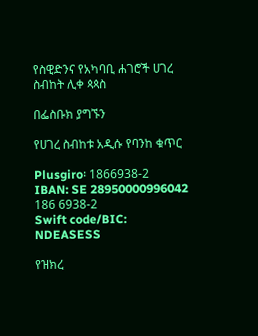የስዊድንና የአካባቢ ሐገሮች ሀገረ ስብከት ሊቀ ጳጳስ

በፌስቡክ ያግኙን

የሀገረ ስብከቱ አዲሱ የባንከ ቁጥር

Plusgiro፡ 1866938-2
IBAN: SE 28950000996042 186 6938-2
Swift code/BIC: NDEASESS

የዝክረ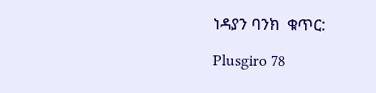ነዳያን ባንክ  ቁጥር:

Plusgiro 78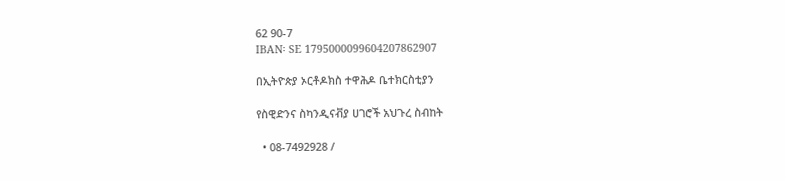62 90-7
IBAN፡ SE 1795000099604207862907

በኢትዮጵያ ኦርቶዶክስ ተዋሕዶ ቤተክርስቲያን

የስዊድንና ስካንዲናቭያ ሀገሮች አህጉረ ስብከት

  • 08-7492928 /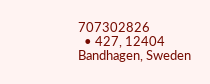707302826
  • 427, 12404 Bandhagen, Sweden